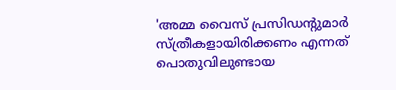'അമ്മ വൈസ് പ്രസിഡന്റുമാര്‍ സ്ത്രീകളായിരിക്കണം എന്നത് പൊതുവിലുണ്ടായ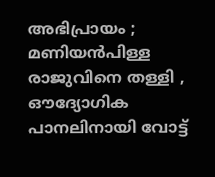അഭിപ്രായം ; മണിയന്‍പിള്ള രാജുവിനെ തള്ളി , ഔദ്യോഗിക പാനലിനായി വോട്ട്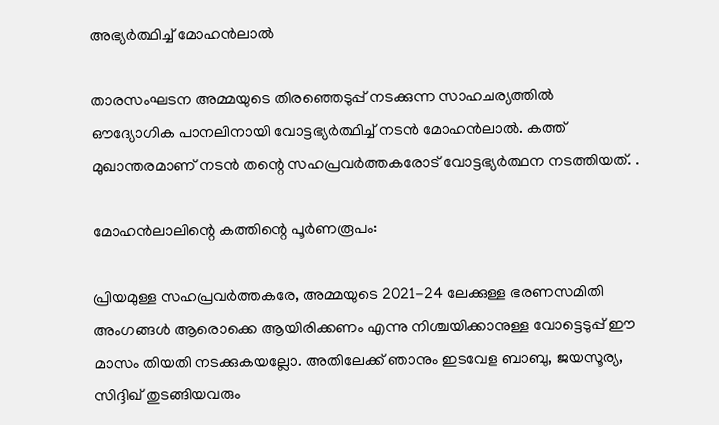അഭ്യര്‍ത്ഥിച്ച് മോഹന്‍ലാല്‍

താരസംഘടന അമ്മയുടെ തിരഞ്ഞെടുപ്പ് നടക്കുന്ന സാഹചര്യത്തില്‍ ഔദ്യോഗിക പാനലിനായി വോട്ടഭ്യര്‍ത്ഥിച്ച് നടന്‍ മോഹന്‍ലാല്‍. കത്ത് മുഖാന്തരമാണ് നടന്‍ തന്റെ സഹപ്രവര്‍ത്തകരോട് വോട്ടഭ്യര്‍ത്ഥന നടത്തിയത്. .

മോഹന്‍ലാലിന്റെ കത്തിന്റെ പൂര്‍ണരൂപം:

പ്രിയമുള്ള സഹപ്രവര്‍ത്തകരേ, അമ്മയുടെ 2021-24 ലേക്കുള്ള ഭരണസമിതി അംഗങ്ങള്‍ ആരൊക്കെ ആയിരിക്കണം എന്നു നിശ്ചയിക്കാനുള്ള വോട്ടെടുപ്പ് ഈ മാസം തിയതി നടക്കുകയല്ലോ. അതിലേക്ക് ഞാനും ഇടവേള ബാബു, ജയസൂര്യ, സിദ്ദിഖ് തുടങ്ങിയവരും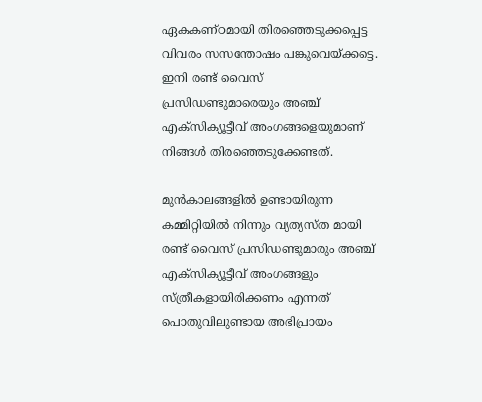ഏകകണ്ഠമായി തിരഞ്ഞെടുക്കപ്പെട്ട വിവരം സസന്തോഷം പങ്കുവെയ്ക്കട്ടെ. ഇനി രണ്ട് വൈസ് പ്രസിഡണ്ടുമാരെയും അഞ്ച് എക്‌സിക്യൂട്ടീവ് അംഗങ്ങളെയുമാണ് നിങ്ങള്‍ തിരഞ്ഞെടുക്കേണ്ടത്.

മുന്‍കാലങ്ങളില്‍ ഉണ്ടായിരുന്ന കമ്മിറ്റിയില്‍ നിന്നും വ്യത്യസ്ത മായി രണ്ട് വൈസ് പ്രസിഡണ്ടുമാരും അഞ്ച് എക്‌സിക്യൂട്ടീവ് അംഗങ്ങളും സ്ത്രീകളായിരിക്കണം എന്നത് പൊതുവിലുണ്ടായ അഭിപ്രായം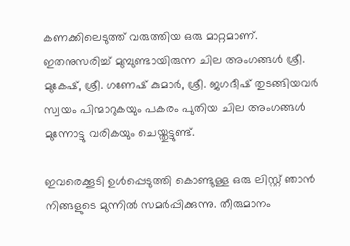കണക്കിലെടുത്ത് വരുത്തിയ ഒരു മാറ്റമാണ്. ഇതനുസരിച്ച് മുമ്പുണ്ടായിരുന്ന ചില അംഗങ്ങള്‍ ശ്രീ. മുകേഷ്, ശ്രീ. ഗണേഷ് കുമാര്‍, ശ്രീ. ജഗദീഷ് തുടങ്ങിയവര്‍ സ്വയം പിന്മാറുകയും പകരം പുതിയ ചില അംഗങ്ങള്‍ മുന്നോട്ടു വരികയും ചെയ്തുട്ടുണ്ട്.

ഇവരെക്കൂടി ഉള്‍പ്പെടുത്തി കൊണ്ടുള്ള ഒരു ലിസ്റ്റ് ഞാന്‍ നിങ്ങളുടെ മുന്നില്‍ സമര്‍പ്പിക്കുന്നു. തീരുമാനം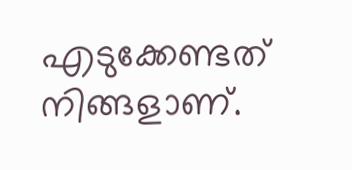എടുക്കേണ്ടത് നിങ്ങളാണ്.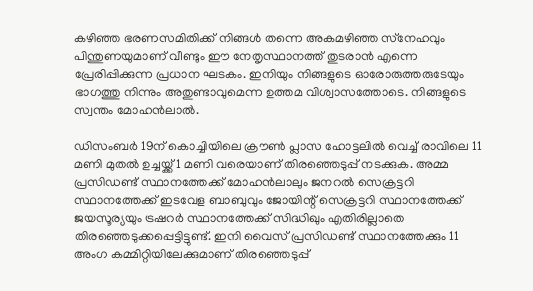കഴിഞ്ഞ ഭരണസമിതിക്ക് നിങ്ങള്‍ തന്നെ അകമഴിഞ്ഞ സ്‌നേഹവും പിന്തുണയുമാണ് വീണ്ടും ഈ നേതൃസ്ഥാനത്ത് തുടരാന്‍ എന്നെ പ്രേരിപ്പിക്കുന്ന പ്രധാന ഘടകം. ഇനിയും നിങ്ങളുടെ ഓരോരുത്തരുടേയും ഭാഗത്തു നിന്നും അതുണ്ടാവുമെന്ന ഉത്തമ വിശ്വാസത്തോടെ. നിങ്ങളുടെ സ്വന്തം മോഹന്‍ലാല്‍.

ഡിസംബര്‍ 19ന് കൊച്ചിയിലെ ക്രൗണ്‍ പ്ലാസ ഹോട്ടലില്‍ വെച്ച് രാവിലെ 11 മണി മുതല്‍ ഉച്ചയ്ക്ക് 1 മണി വരെയാണ് തിരഞ്ഞെടുപ്പ് നടക്കുക. അമ്മ പ്രസിഡണ്ട് സ്ഥാനത്തേക്ക് മോഹന്‍ലാലും ജനറല്‍ സെക്രട്ടറി സ്ഥാനത്തേക്ക് ഇടവേള ബാബുവും ജോയിന്റ് സെക്രട്ടറി സ്ഥാനത്തേക്ക് ജയസൂര്യയും ട്രഷറര്‍ സ്ഥാനത്തേക്ക് സിദ്ധിഖും എതിരില്ലാതെ തിരഞ്ഞെടുക്കപ്പെട്ടിട്ടുണ്ട്. ഇനി വൈസ് പ്രസിഡണ്ട് സ്ഥാനത്തേക്കും 11 അംഗ കമ്മിറ്റിയിലേക്കുമാണ് തിരഞ്ഞെടുപ്പ്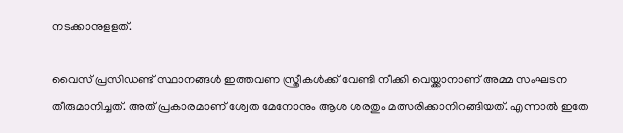നടക്കാനുളളത്.

വൈസ് പ്രസിഡണ്ട് സ്ഥാനങ്ങള്‍ ഇത്തവണ സ്ത്രീകള്‍ക്ക് വേണ്ടി നീക്കി വെയ്ക്കാനാണ് അമ്മ സംഘടന തീരുമാനിച്ചത്. അത് പ്രകാരമാണ് ശ്വേത മേനോനും ആശ ശരതും മത്സരിക്കാനിറങ്ങിയത്. എന്നാല്‍ ഇതേ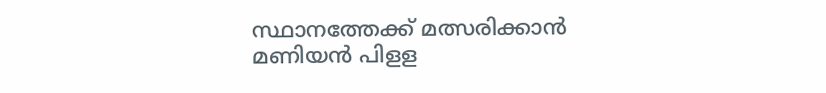സ്ഥാനത്തേക്ക് മത്സരിക്കാന്‍ മണിയന്‍ പിളള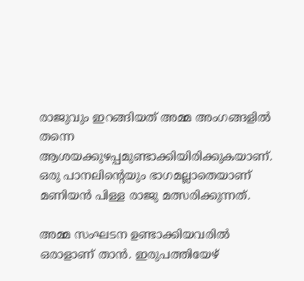രാജുവും ഇറങ്ങിയത് അമ്മ അംഗങ്ങളില്‍ തന്നെ ആശയക്കുഴപ്പമുണ്ടാക്കിയിരിക്കുകയാണ്. ഒരു പാനലിന്റെയും ഭാഗമല്ലാതെയാണ് മണിയന്‍ പിള്ള രാജു മത്സരിക്കുന്നത്.

അമ്മ സംഘടന ഉണ്ടാക്കിയവരില്‍ ഒരാളാണ് താന്‍. ഇരുപത്തിയേഴ്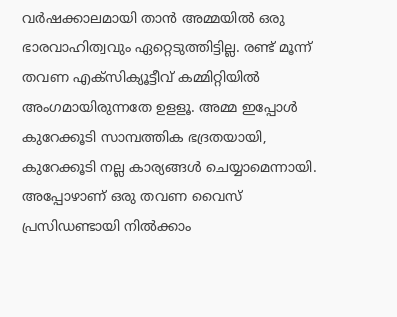വര്‍ഷക്കാലമായി താന്‍ അമ്മയില്‍ ഒരു ഭാരവാഹിത്വവും ഏറ്റെടുത്തിട്ടില്ല. രണ്ട് മൂന്ന് തവണ എക്സിക്യൂട്ടീവ് കമ്മിറ്റിയില്‍ അംഗമായിരുന്നതേ ഉളളൂ. അമ്മ ഇപ്പോള്‍ കുറേക്കൂടി സാമ്പത്തിക ഭദ്രതയായി, കുറേക്കൂടി നല്ല കാര്യങ്ങള്‍ ചെയ്യാമെന്നായി. അപ്പോഴാണ് ഒരു തവണ വൈസ് പ്രസിഡണ്ടായി നില്‍ക്കാം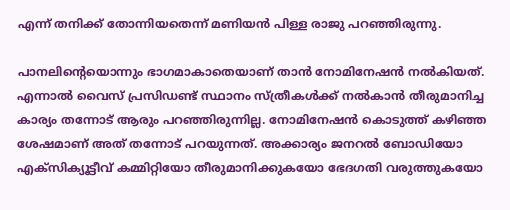എന്ന് തനിക്ക് തോന്നിയതെന്ന് മണിയന്‍ പിള്ള രാജു പറഞ്ഞിരുന്നു.

പാനലിന്റെയൊന്നും ഭാഗമാകാതെയാണ് താന്‍ നോമിനേഷന്‍ നല്‍കിയത്. എന്നാല്‍ വൈസ് പ്രസിഡണ്ട് സ്ഥാനം സ്ത്രീകള്‍ക്ക് നല്‍കാന്‍ തീരുമാനിച്ച കാര്യം തന്നോട് ആരും പറഞ്ഞിരുന്നില്ല. നോമിനേഷന്‍ കൊടുത്ത് കഴിഞ്ഞ ശേഷമാണ് അത് തന്നോട് പറയുന്നത്. അക്കാര്യം ജനറല്‍ ബോഡിയോ എക്സിക്യൂട്ടീവ് കമ്മിറ്റിയോ തീരുമാനിക്കുകയോ ഭേദഗതി വരുത്തുകയോ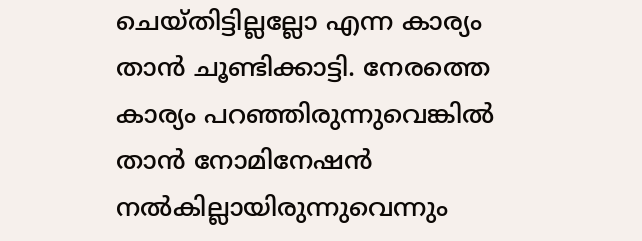ചെയ്തിട്ടില്ലല്ലോ എന്ന കാര്യം താന്‍ ചൂണ്ടിക്കാട്ടി. നേരത്തെ കാര്യം പറഞ്ഞിരുന്നുവെങ്കില്‍ താന്‍ നോമിനേഷന്‍ നല്‍കില്ലായിരുന്നുവെന്നും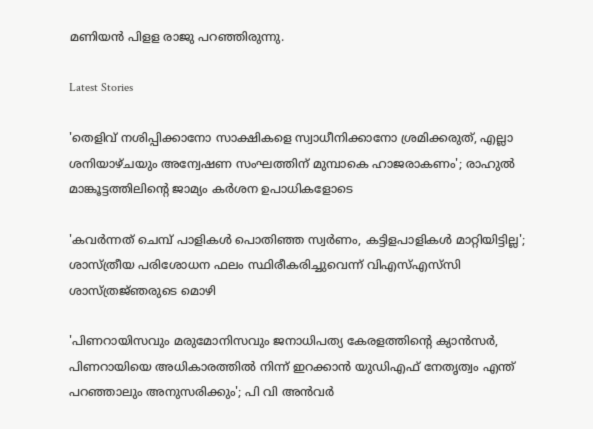മണിയന്‍ പിളള രാജു പറഞ്ഞിരുന്നു.

Latest Stories

'തെളിവ് നശിപ്പിക്കാനോ സാക്ഷികളെ സ്വാധീനിക്കാനോ ശ്രമിക്കരുത്, എല്ലാ ശനിയാഴ്ചയും അന്വേഷണ സംഘത്തിന് മുമ്പാകെ ഹാജരാകണം'; രാഹുൽ മാങ്കൂട്ടത്തിലിന്റെ ജാമ്യം കർശന ഉപാധികളോടെ

'കവർന്നത് ചെമ്പ് പാളികൾ പൊതിഞ്ഞ സ്വർണം, കട്ടിളപാളികൾ മാറ്റിയിട്ടില്ല'; ശാസ്ത്രീയ പരിശോധന ഫലം സ്ഥിരീകരിച്ചുവെന്ന് വിഎസ്എസ്‍സി ശാസ്ത്രജ്‌ഞരുടെ മൊഴി

'പിണറായിസവും മരുമോനിസവും ജനാധിപത്യ കേരളത്തിന്റെ ക്യാൻസർ, പിണറായിയെ അധികാരത്തിൽ നിന്ന് ഇറക്കാൻ യുഡിഎഫ് നേതൃത്വം എന്ത്‌ പറഞ്ഞാലും അനുസരിക്കും'; പി വി അൻവർ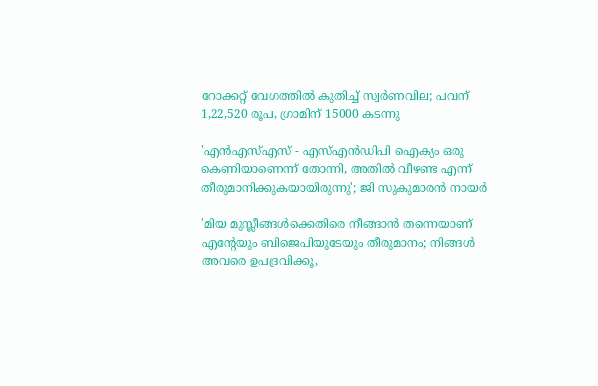റോക്കറ്റ് വേഗത്തിൽ കുതിച്ച് സ്വർണവില; പവന് 1,22,520 രൂപ, ഗ്രാമിന് 15000 കടന്നു

'എന്‍എസ്എസ് - എസ്എന്‍ഡിപി ഐക്യം ഒരു കെണിയാണെന്ന് തോന്നി, അതിൽ വീഴണ്ട എന്ന് തീരുമാനിക്കുകയായിരുന്നു'; ജി സുകുമാരൻ നായർ

'മിയ മുസ്ലീങ്ങള്‍ക്കെതിരെ നീങ്ങാന്‍ തന്നെയാണ് എന്റേയും ബിജെപിയുടേയും തീരുമാനം; നിങ്ങള്‍ അവരെ ഉപദ്രവിക്കൂ,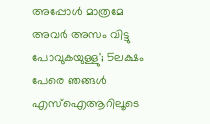അപ്പോള്‍ മാത്രമേ അവര്‍ അസം വിട്ടു പോവുകയുള്ളു'; 5ലക്ഷം പേരെ ഞങ്ങള്‍ എസ്‌ഐആറിലൂടെ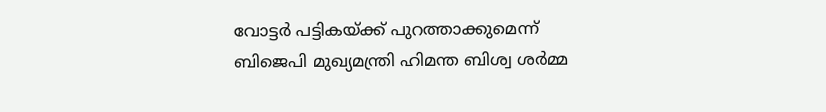വോട്ടര്‍ പട്ടികയ്ക്ക് പുറത്താക്കുമെന്ന് ബിജെപി മുഖ്യമന്ത്രി ഹിമന്ത ബിശ്വ ശര്‍മ്മ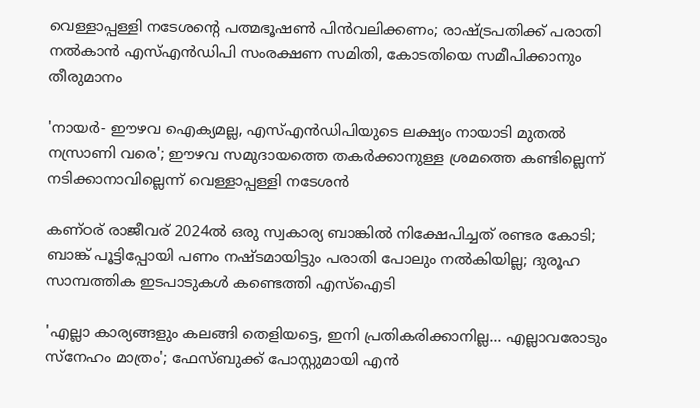വെള്ളാപ്പള്ളി നടേശന്റെ പത്മഭൂഷൺ പിൻവലിക്കണം; രാഷ്ട്രപതിക്ക് പരാതി നൽകാൻ എസ്എൻഡിപി സംരക്ഷണ സമിതി, കോടതിയെ സമീപിക്കാനും തീരുമാനം

'നായർ- ഈഴവ ഐക്യമല്ല, എസ്എൻഡിപിയുടെ ലക്ഷ്യം നായാടി മുതൽ നസ്രാണി വരെ'; ഈഴവ സമുദായത്തെ തകർക്കാനുള്ള ശ്രമത്തെ കണ്ടില്ലെന്ന് നടിക്കാനാവില്ലെന്ന് വെള്ളാപ്പള്ളി നടേശൻ

കണ്ഠര് രാജീവര് 2024ല്‍ ഒരു സ്വകാര്യ ബാങ്കില്‍ നിക്ഷേപിച്ചത് രണ്ടര കോടി; ബാങ്ക് പൂട്ടിപ്പോയി പണം നഷ്ടമായിട്ടും പരാതി പോലും നല്‍കിയില്ല; ദുരൂഹ സാമ്പത്തിക ഇടപാടുകള്‍ കണ്ടെത്തി എസ്‌ഐടി

'എല്ലാ കാര്യങ്ങളും കലങ്ങി തെളിയട്ടെ, ഇനി പ്രതികരിക്കാനില്ല... എല്ലാവരോടും സ്നേഹം മാത്രം'; ഫേസ്ബുക്ക് പോസ്റ്റുമായി എൻ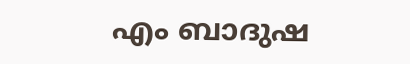എം ബാദുഷ